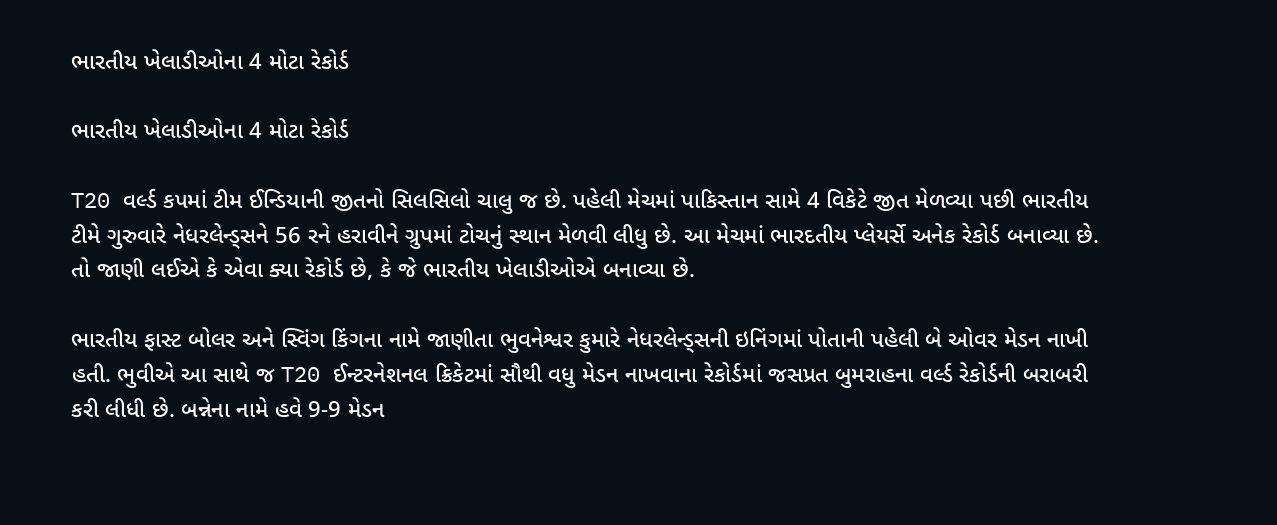ભારતીય ખેલાડીઓના 4 મોટા રેકોર્ડ

ભારતીય ખેલાડીઓના 4 મોટા રેકોર્ડ

T20 વર્લ્ડ કપમાં ટીમ ઈન્ડિયાની જીતનો સિલસિલો ચાલુ જ છે. પહેલી મેચમાં પાકિસ્તાન સામે 4 વિકેટે જીત મેળવ્યા પછી ભારતીય ટીમે ગુરુવારે નેધરલેન્ડ્સને 56 રને હરાવીને ગ્રુપમાં ટોચનું સ્થાન મેળવી લીધુ છે. આ મેચમાં ભારદતીય પ્લેયર્સે અનેક રેકોર્ડ બનાવ્યા છે. તો જાણી લઈએ કે એવા ક્યા રેકોર્ડ છે, કે જે ભારતીય ખેલાડીઓએ બનાવ્યા છે.

ભારતીય ફાસ્ટ બોલર અને સ્વિંગ કિંગના નામે જાણીતા ભુવનેશ્વર કુમારે નેધરલેન્ડ્સની ઇનિંગમાં પોતાની પહેલી બે ઓવર મેડન નાખી હતી. ભુવીએ આ સાથે જ T20 ઈન્ટરનેશનલ ક્રિકેટમાં સૌથી વધુ મેડન નાખવાના રેકોર્ડમાં જસપ્રત બુમરાહના વર્લ્ડ રેકોર્ડની બરાબરી કરી લીધી છે. બન્નેના નામે હવે 9-9 મેડન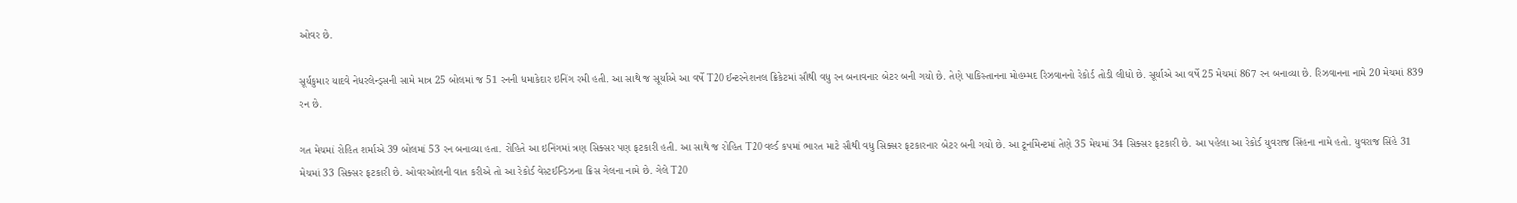ઓવર છે.

સૂર્યકુમાર યાદવે નેધરલેન્ડ્સની સામે માત્ર 25 બોલમાં જ 51 રનની ધમાકેદાર ઇનિંગ રમી હતી. આ સાથે જ સૂર્યાએ આ વર્ષે T20 ઈન્ટરનેશનલ ક્રિકેટમાં સૌથી વધુ રન બનાવનાર બેટર બની ગયો છે. તેણે પાકિસ્તાનના મોહમ્મદ રિઝવાનનો રેકોર્ડ તોડી લીધો છે. સૂર્યાએ આ વર્ષે 25 મેચમાં 867 રન બનાવ્યા છે. રિઝવાનના નામે 20 મેચમાં 839 રન છે.

ગત મેચમાં રોહિત શર્માએ 39 બોલમાં 53 રન બનાવ્યા હતા. રોહિતે આ ઇનિંગમાં ત્રણ સિક્સર પણ ફટકારી હતી. આ સાથે જ રોહિત T20 વર્લ્ડ કપમાં ભારત માટે સૌથી વધુ સિક્સર ફટકારનાર બેટર બની ગયો છે. આ ટૂર્નામેન્ટમાં તેણે 35 મેચમાં 34 સિક્સર ફટકારી છે. આ પહેલા આ રેકોર્ડ યુવરાજ સિંહના નામે હતો. યુવરાજ સિંહે 31 મેચમાં 33 સિક્સર ફટકારી છે. ઓવરઓલની વાત કરીએ તો આ રેકોર્ડ વેસ્ટઈન્ડિઝના ક્રિસ ગેલના નામે છે. ગેલે T20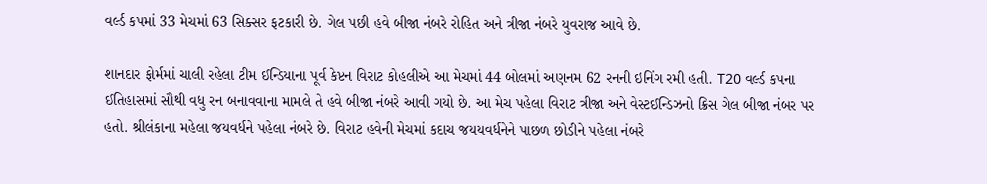વર્લ્ડ કપમાં 33 મેચમાં 63 સિક્સર ફટકારી છે. ગેલ પછી હવે બીજા નંબરે રોહિત અને ત્રીજા નંબરે યુવરાજ આવે છે.

શાનદાર ફોર્મમાં ચાલી રહેલા ટીમ ઈન્ડિયાના પૂર્વ કેપ્ટન વિરાટ કોહલીએ આ મેચમાં 44 બોલમાં અણનમ 62 રનની ઇનિંગ રમી હતી. T20 વર્લ્ડ કપના ઈતિહાસમાં સૌથી વધુ રન બનાવવાના મામલે તે હવે બીજા નંબરે આવી ગયો છે. આ મેચ પહેલા વિરાટ ત્રીજા અને વેસ્ટઈન્ડિઝનો ક્રિસ ગેલ બીજા નંબર પર હતો. શ્રીલંકાના મહેલા જયવર્ધને પહેલા નંબરે છે. વિરાટ હવેની મેચમાં કદાચ જયયવર્ધનેને પાછળ છોડીને પહેલા નંબરે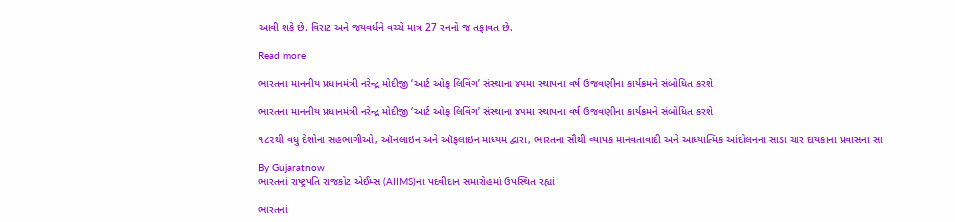આવી શકે છે. વિરાટ અને જયવર્ધને વચ્ચે માત્ર 27 રનનો જ તફાવત છે.

Read more

ભારતના માનનીય પ્રધાનમંત્રી નરેન્દ્ર મોદીજી ‘આર્ટ ઓફ લિવિંગ’ સંસ્થાના ૪૫મા સ્થાપના વર્ષ ઉજવણીના કાર્યક્રમને સંબોધિત કરશે

ભારતના માનનીય પ્રધાનમંત્રી નરેન્દ્ર મોદીજી ‘આર્ટ ઓફ લિવિંગ’ સંસ્થાના ૪૫મા સ્થાપના વર્ષ ઉજવણીના કાર્યક્રમને સંબોધિત કરશે

૧૮૨થી વધુ દેશોના સહભાગીઓ, ઑનલાઇન અને ઑફલાઇન માધ્યમ દ્વારા, ભારતના સૌથી વ્યાપક માનવતાવાદી અને આધ્યાત્મિક આંદોલનના સાડા ચાર દાયકાના પ્રવાસના સા

By Gujaratnow
ભારતનાં રાષ્ટ્રપતિ રાજકોટ એઈમ્સ (AIIMS)ના પદવીદાન સમારોહમાં ઉપસ્થિત રહ્યાં

ભારતનાં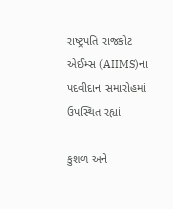રાષ્ટ્રપતિ રાજકોટ એઈમ્સ (AIIMS)ના પદવીદાન સમારોહમાં ઉપસ્થિત રહ્યાં

કુશળ અને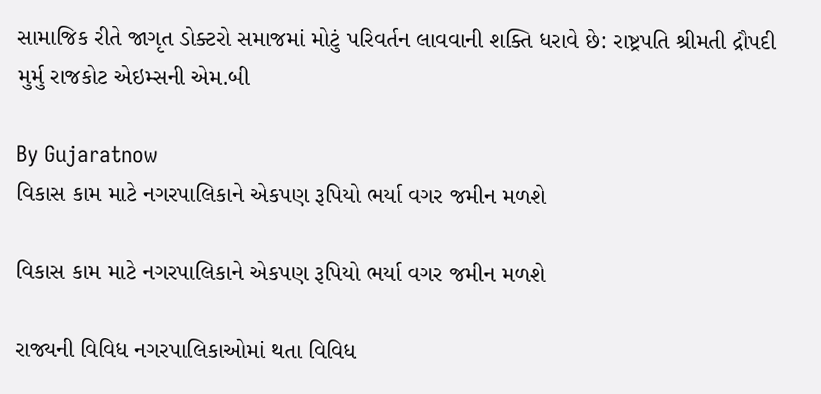સામાજિક રીતે જાગૃત ડોક્ટરો સમાજમાં મોટું પરિવર્તન લાવવાની શક્તિ ધરાવે છે: રાષ્ટ્રપતિ શ્રીમતી દ્રૌપદી મુર્મુ રાજકોટ એઇમ્સની એમ.બી

By Gujaratnow
વિકાસ કામ માટે નગરપાલિકાને એકપણ રૂપિયો ભર્યા વગર જમીન મળશે

વિકાસ કામ માટે નગરપાલિકાને એકપણ રૂપિયો ભર્યા વગર જમીન મળશે

રાજ્યની વિવિધ નગરપાલિકાઓમાં થતા વિવિધ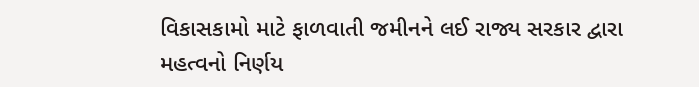વિકાસકામો માટે ફાળવાતી જમીનને લઈ રાજ્ય સરકાર દ્વારા મહત્વનો નિર્ણય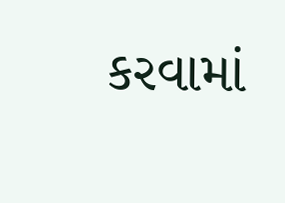કરવામાં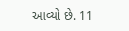આવ્યો છે. 11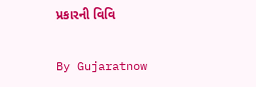પ્રકારની વિવિ

By Gujaratnow